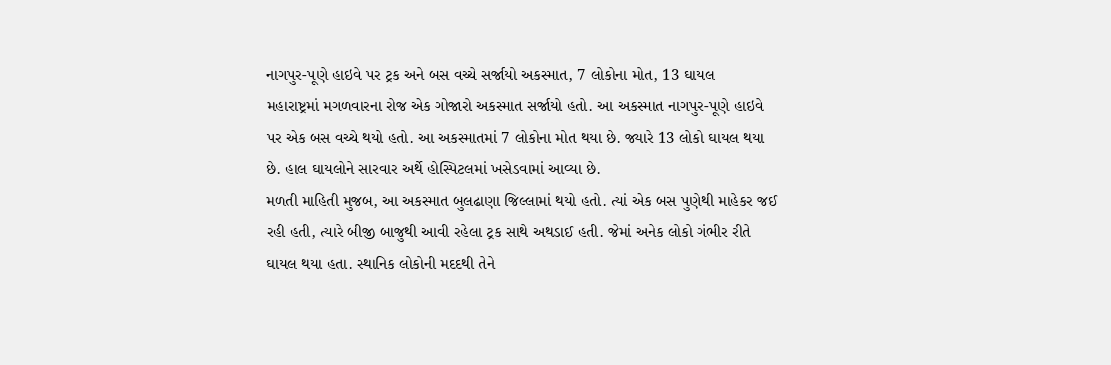નાગપુર-પૂણે હાઇવે પર ટ્રક અને બસ વચ્ચે સર્જાયો અકસ્માત, 7 લોકોના મોત, 13 ઘાયલ
મહારાષ્ટ્રમાં મગળવારના રોજ એક ગોજારો અકસ્માત સર્જાયો હતો. આ અકસ્માત નાગપુર-પૂણે હાઇવે પર એક બસ વચ્ચે થયો હતો. આ અકસ્માતમાં 7 લોકોના મોત થયા છે. જ્યારે 13 લોકો ઘાયલ થયા છે. હાલ ઘાયલોને સારવાર અર્થે હોસ્પિટલમાં ખસેડવામાં આવ્યા છે.
મળતી માહિતી મુજબ, આ અકસ્માત બુલઢાણા જિલ્લામાં થયો હતો. ત્યાં એક બસ પુણેથી માહેકર જઈ રહી હતી, ત્યારે બીજી બાજુથી આવી રહેલા ટ્રક સાથે અથડાઈ હતી. જેમાં અનેક લોકો ગંભીર રીતે ઘાયલ થયા હતા. સ્થાનિક લોકોની મદદથી તેને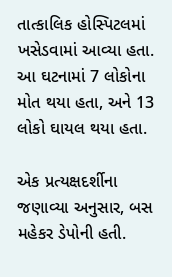તાત્કાલિક હોસ્પિટલમાં ખસેડવામાં આવ્યા હતા. આ ઘટનામાં 7 લોકોના મોત થયા હતા, અને 13 લોકો ઘાયલ થયા હતા.

એક પ્રત્યક્ષદર્શીના જણાવ્યા અનુસાર, બસ મહેકર ડેપોની હતી.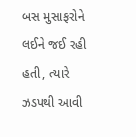બસ મુસાફરોને લઈને જઈ રહી હતી, ત્યારે ઝડપથી આવી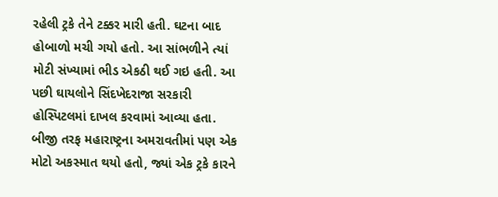રહેલી ટ્રકે તેને ટક્કર મારી હતી. ઘટના બાદ હોબાળો મચી ગયો હતો. આ સાંભળીને ત્યાં મોટી સંખ્યામાં ભીડ એકઠી થઈ ગઇ હતી. આ પછી ઘાયલોને સિંદખેદરાજા સરકારી હોસ્પિટલમાં દાખલ કરવામાં આવ્યા હતા.
બીજી તરફ મહારાષ્ટ્રના અમરાવતીમાં પણ એક મોટો અકસ્માત થયો હતો, જ્યાં એક ટ્રકે કારને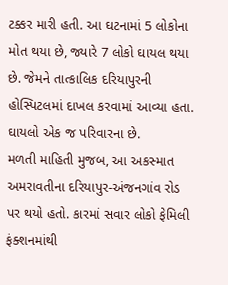ટક્કર મારી હતી. આ ઘટનામાં 5 લોકોના મોત થયા છે, જ્યારે 7 લોકો ઘાયલ થયા છે. જેમને તાત્કાલિક દરિયાપુરની હોસ્પિટલમાં દાખલ કરવામાં આવ્યા હતા. ઘાયલો એક જ પરિવારના છે.
મળતી માહિતી મુજબ, આ અકસ્માત અમરાવતીના દરિયાપુર-અંજનગાંવ રોડ પર થયો હતો. કારમાં સવાર લોકો ફેમિલી ફંક્શનમાંથી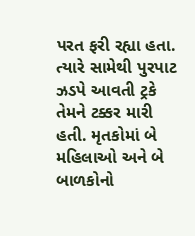પરત ફરી રહ્યા હતા. ત્યારે સામેથી પુરપાટ ઝડપે આવતી ટ્રકે તેમને ટક્કર મારી હતી. મૃતકોમાં બે મહિલાઓ અને બે બાળકોનો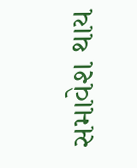સમાવેશ થાય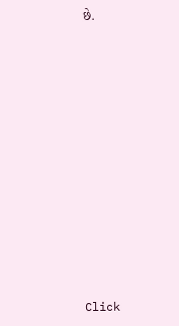છે.












Click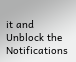it and Unblock the Notifications